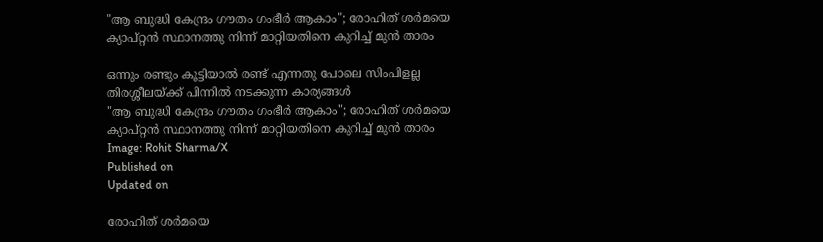"ആ ബുദ്ധി കേന്ദ്രം ഗൗതം ഗംഭീര്‍ ആകാം"; രോഹിത് ശര്‍മയെ ക്യാപ്റ്റന്‍ സ്ഥാനത്തു നിന്ന് മാറ്റിയതിനെ കുറിച്ച് മുന്‍ താരം

ഒന്നും രണ്ടും കൂട്ടിയാല്‍ രണ്ട് എന്നതു പോലെ സിംപിളല്ല തിരശ്ശീലയ്ക്ക് പിന്നില്‍ നടക്കുന്ന കാര്യങ്ങള്‍
"ആ ബുദ്ധി കേന്ദ്രം ഗൗതം ഗംഭീര്‍ ആകാം"; രോഹിത് ശര്‍മയെ ക്യാപ്റ്റന്‍ സ്ഥാനത്തു നിന്ന് മാറ്റിയതിനെ കുറിച്ച് മുന്‍ താരം
Image: Rohit Sharma/X
Published on
Updated on

രോഹിത് ശര്‍മയെ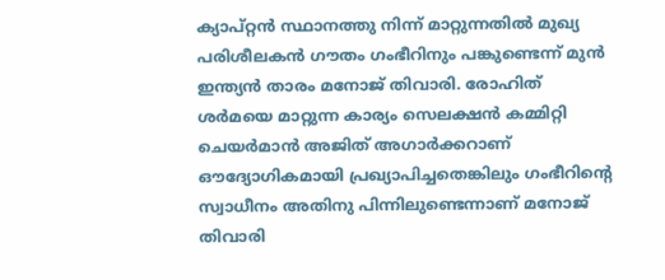ക്യാപ്റ്റന്‍ സ്ഥാനത്തു നിന്ന് മാറ്റുന്നതില്‍ മുഖ്യ പരിശീലകന്‍ ഗൗതം ഗംഭീറിനും പങ്കുണ്ടെന്ന് മുന്‍ ഇന്ത്യന്‍ താരം മനോജ് തിവാരി. രോഹിത് ശര്‍മയെ മാറ്റുന്ന കാര്യം സെലക്ഷന്‍ കമ്മിറ്റി ചെയര്‍മാന്‍ അജിത് അഗാര്‍ക്കറാണ് ഔദ്യോഗികമായി പ്രഖ്യാപിച്ചതെങ്കിലും ഗംഭീറിന്റെ സ്വാധീനം അതിനു പിന്നിലുണ്ടെന്നാണ് മനോജ് തിവാരി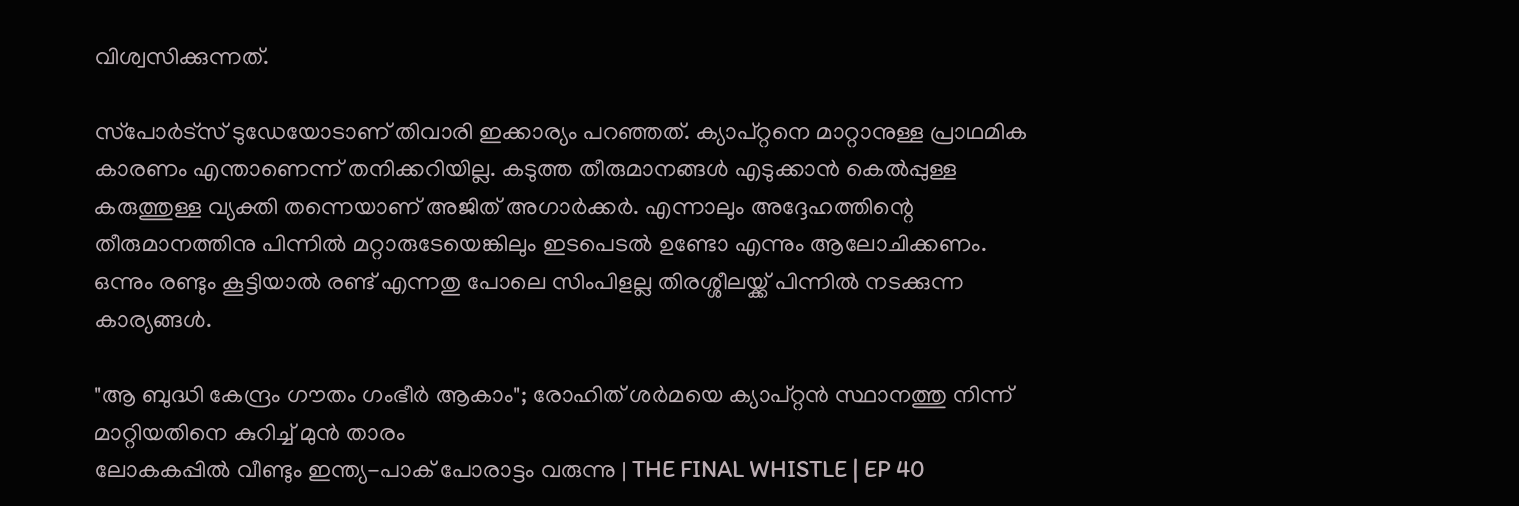വിശ്വസിക്കുന്നത്.

സ്‌പോര്‍ട്‌സ് ടുഡേയോടാണ് തിവാരി ഇക്കാര്യം പറഞ്ഞത്. ക്യാപ്റ്റനെ മാറ്റാനുള്ള പ്രാഥമിക കാരണം എന്താണെന്ന് തനിക്കറിയില്ല. കടുത്ത തീരുമാനങ്ങള്‍ എടുക്കാന്‍ കെല്‍പ്പുള്ള കരുത്തുള്ള വ്യക്തി തന്നെയാണ് അജിത് അഗാര്‍ക്കര്‍. എന്നാലും അദ്ദേഹത്തിന്റെ തീരുമാനത്തിനു പിന്നില്‍ മറ്റാരുടേയെങ്കിലും ഇടപെടല്‍ ഉണ്ടോ എന്നും ആലോചിക്കണം. ഒന്നും രണ്ടും കൂട്ടിയാല്‍ രണ്ട് എന്നതു പോലെ സിംപിളല്ല തിരശ്ശീലയ്ക്ക് പിന്നില്‍ നടക്കുന്ന കാര്യങ്ങള്‍.

"ആ ബുദ്ധി കേന്ദ്രം ഗൗതം ഗംഭീര്‍ ആകാം"; രോഹിത് ശര്‍മയെ ക്യാപ്റ്റന്‍ സ്ഥാനത്തു നിന്ന് മാറ്റിയതിനെ കുറിച്ച് മുന്‍ താരം
ലോകകപ്പിൽ വീണ്ടും ഇന്ത്യ-പാക് പോരാട്ടം വരുന്നു | THE FINAL WHISTLE | EP 40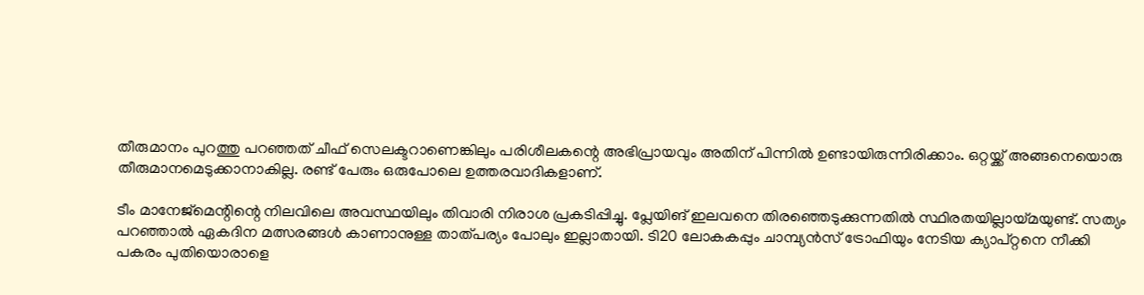തീരുമാനം പുറത്തു പറഞ്ഞത് ചീഫ് സെലക്ടറാണെങ്കിലും പരിശീലകന്റെ അഭിപ്രായവും അതിന് പിന്നില്‍ ഉണ്ടായിരുന്നിരിക്കാം. ഒറ്റയ്ക്ക് അങ്ങനെയൊരു തീരുമാനമെടുക്കാനാകില്ല. രണ്ട് പേരും ഒരുപോലെ ഉത്തരവാദികളാണ്.

ടീം മാനേജ്‌മെന്റിന്റെ നിലവിലെ അവസ്ഥയിലും തിവാരി നിരാശ പ്രകടിപ്പിച്ചു. പ്ലേയിങ് ഇലവനെ തിരഞ്ഞെടുക്കുന്നതില്‍ സ്ഥിരതയില്ലായ്മയുണ്ട്. സത്യം പറഞ്ഞാല്‍ ഏകദിന മത്സരങ്ങള്‍ കാണാനുള്ള താത്പര്യം പോലും ഇല്ലാതായി. ടി20 ലോകകപ്പും ചാമ്പ്യന്‍സ് ട്രോഫിയും നേടിയ ക്യാപ്റ്റനെ നീക്കി പകരം പുതിയൊരാളെ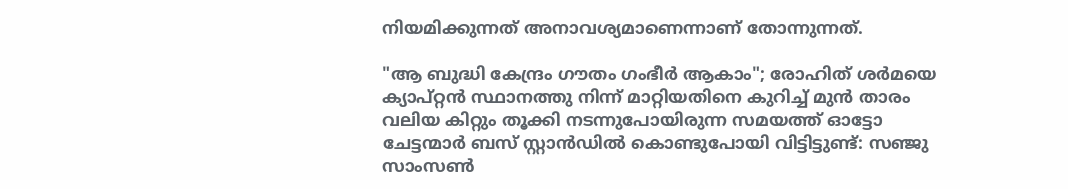നിയമിക്കുന്നത് അനാവശ്യമാണെന്നാണ് തോന്നുന്നത്.

"ആ ബുദ്ധി കേന്ദ്രം ഗൗതം ഗംഭീര്‍ ആകാം"; രോഹിത് ശര്‍മയെ ക്യാപ്റ്റന്‍ സ്ഥാനത്തു നിന്ന് മാറ്റിയതിനെ കുറിച്ച് മുന്‍ താരം
വലിയ കിറ്റും തൂക്കി നടന്നുപോയിരുന്ന സമയത്ത് ഓട്ടോ ചേട്ടന്മാർ ബസ് സ്റ്റാൻഡിൽ കൊണ്ടുപോയി വിട്ടിട്ടുണ്ട്: സഞ്ജു സാംസൺ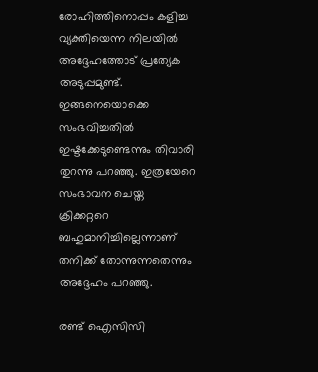രോഹിത്തിനൊപ്പം കളിച്ച വ്യക്തിയെന്ന നിലയില്‍ അദ്ദേഹത്തോട് പ്രത്യേക അടുപ്പമുണ്ട്. ഇങ്ങനെയൊക്കെ സംഭവിച്ചതില്‍ ഇഷ്ടക്കേടുണ്ടെന്നും തിവാരി തുറന്നു പറഞ്ഞു. ഇത്രയേറെ സംഭാവന ചെയ്ത ക്രിക്കറ്ററെ ബഹുമാനിച്ചില്ലെന്നാണ് തനിക്ക് തോന്നുന്നതെന്നും അദ്ദേഹം പറഞ്ഞു.

രണ്ട് ഐസിസി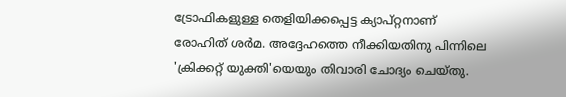ട്രോഫികളുള്ള തെളിയിക്കപ്പെട്ട ക്യാപ്റ്റനാണ് രോഹിത് ശര്‍മ. അദ്ദേഹത്തെ നീക്കിയതിനു പിന്നിലെ 'ക്രിക്കറ്റ് യുക്തി'യെയും തിവാരി ചോദ്യം ചെയ്തു.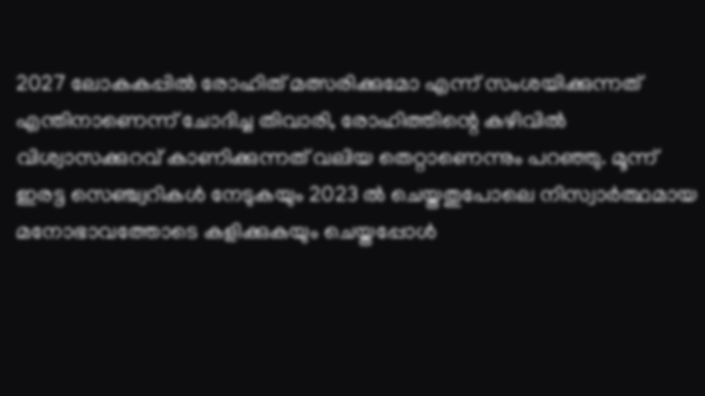2027 ലോകകപ്പില്‍ രോഹിത് മത്സരിക്കുമോ എന്ന് സംശയിക്കുന്നത് എന്തിനാണെന്ന് ചോദിച്ച തിവാരി, രോഹിത്തിന്റെ കഴിവില്‍ വിശ്വാസക്കുറവ് കാണിക്കുന്നത് വലിയ തെറ്റാണെന്നും പറഞ്ഞു. മൂന്ന് ഇരട്ട സെഞ്ച്വറികള്‍ നേടുകയും 2023 ല്‍ ചെയ്തതുപോലെ നിസ്വാര്‍ത്ഥമായ മനോഭാവത്തോടെ കളിക്കുകയും ചെയ്തപ്പോള്‍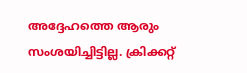അദ്ദേഹത്തെ ആരും സംശയിച്ചിട്ടില്ല. ക്രിക്കറ്റ്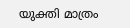യുക്തി മാത്രം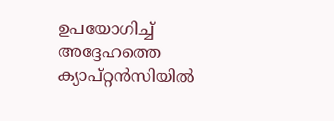ഉപയോഗിച്ച് അദ്ദേഹത്തെ ക്യാപ്റ്റന്‍സിയില്‍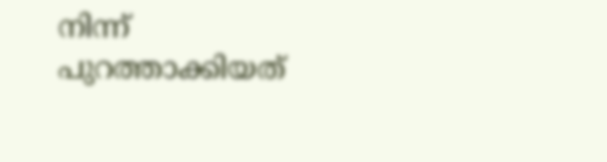നിന്ന് പുറത്താക്കിയത്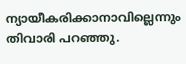ന്യായീകരിക്കാനാവില്ലെന്നും തിവാരി പറഞ്ഞു.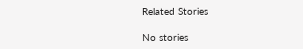Related Stories

No stories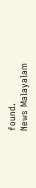found.
News Malayalam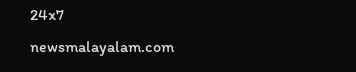24x7
newsmalayalam.com